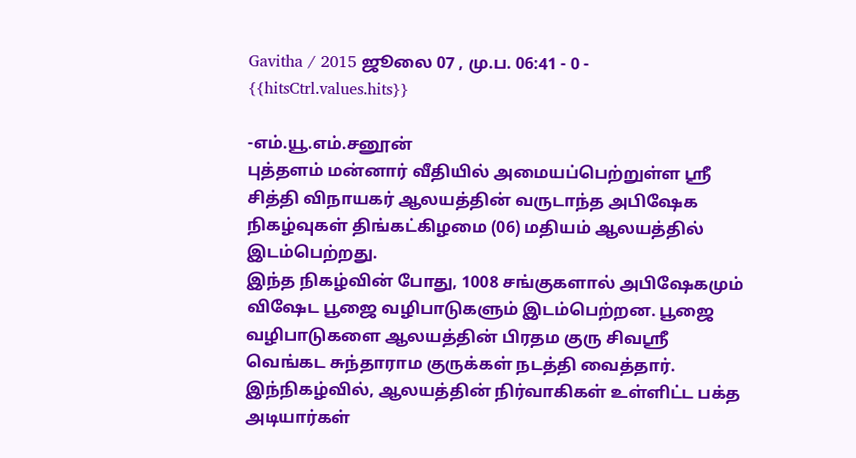Gavitha / 2015 ஜூலை 07 , மு.ப. 06:41 - 0 - {{hitsCtrl.values.hits}}

-எம்.யூ.எம்.சனூன்
புத்தளம் மன்னார் வீதியில் அமையப்பெற்றுள்ள ஸ்ரீ சித்தி விநாயகர் ஆலயத்தின் வருடாந்த அபிஷேக நிகழ்வுகள் திங்கட்கிழமை (06) மதியம் ஆலயத்தில் இடம்பெற்றது.
இந்த நிகழ்வின் போது, 1008 சங்குகளால் அபிஷேகமும் விஷேட பூஜை வழிபாடுகளும் இடம்பெற்றன. பூஜை வழிபாடுகளை ஆலயத்தின் பிரதம குரு சிவஸ்ரீ வெங்கட சுந்தாராம குருக்கள் நடத்தி வைத்தார்.
இந்நிகழ்வில், ஆலயத்தின் நிர்வாகிகள் உள்ளிட்ட பக்த அடியார்கள்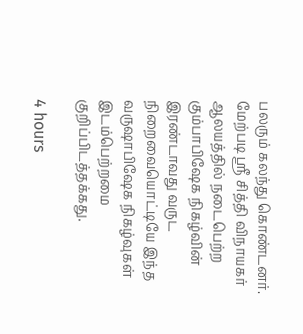பலரும் கலந்து கொண்டனர்.
மேற்படி ஸ்ரீ சித்தி விநாயகர் ஆலயத்தில் நடைபெற்ற கும்பாபிஷேக நிகழ்வின் இரண்டாவது வருட நிறைவையொட்டியே இந்த வருஷாபிஷேக நிகழ்வுகள் இடம்பெற்றமை குறிப்பிடத்தக்கது.

4 hours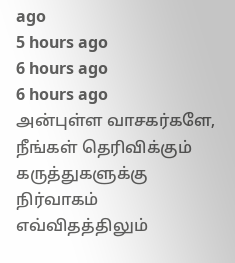ago
5 hours ago
6 hours ago
6 hours ago
அன்புள்ள வாசகர்களே,
நீங்கள் தெரிவிக்கும் கருத்துகளுக்கு நிர்வாகம் எவ்விதத்திலும்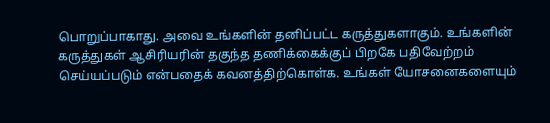பொறுப்பாகாது. அவை உங்களின் தனிப்பட்ட கருத்துகளாகும். உங்களின் கருத்துகள் ஆசிரியரின் தகுந்த தணிக்கைக்குப் பிறகே பதிவேற்றம் செய்யப்படும் என்பதைக் கவனத்திற்கொள்க. உங்கள் யோசனைகளையும்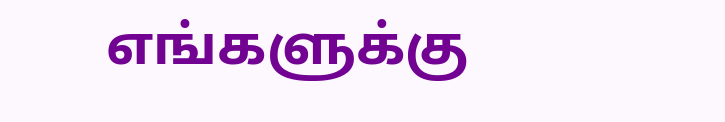எங்களுக்கு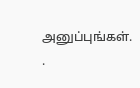அனுப்புங்கள். .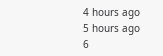4 hours ago
5 hours ago
6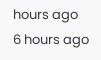hours ago
6 hours ago